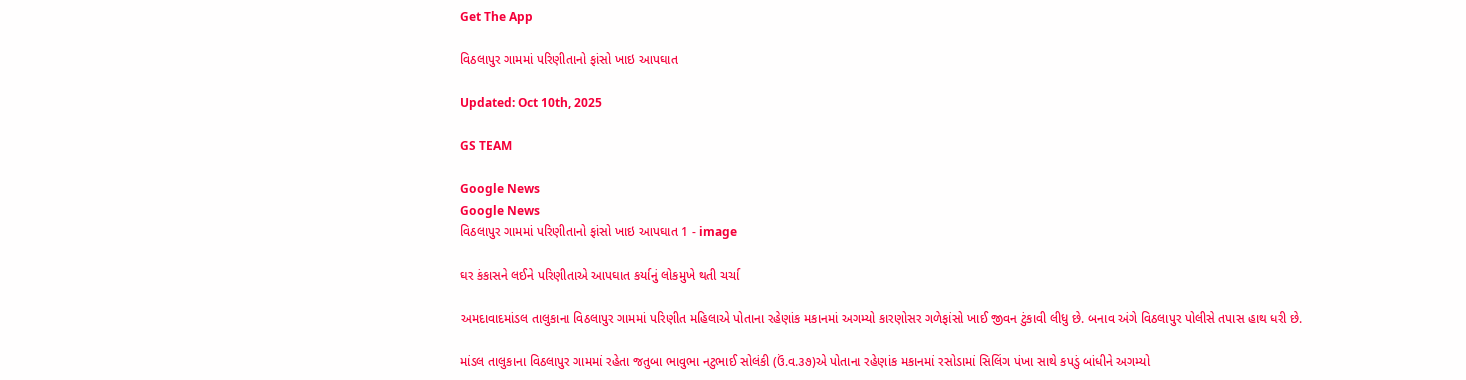Get The App

વિઠલાપુર ગામમાં પરિણીતાનો ફાંસો ખાઇ આપઘાત

Updated: Oct 10th, 2025

GS TEAM

Google News
Google News
વિઠલાપુર ગામમાં પરિણીતાનો ફાંસો ખાઇ આપઘાત 1 - image

ઘર કંકાસને લઈને પરિણીતાએ આપઘાત કર્યાનું લોકમુખે થતી ચર્ચા

અમદાવાદમાંડલ તાલુકાના વિઠલાપુર ગામમાં પરિણીત મહિલાએ પોતાના રહેણાંક મકાનમાં અગમ્યો કારણોસર ગળેફાંસો ખાઈ જીવન ટુંકાવી લીધુ છે. બનાવ અંગે વિઠલાપુર પોલીસે તપાસ હાથ ધરી છે.

માંડલ તાલુકાના વિઠલાપુર ગામમાં રહેતા જતુબા ભાવુભા નટુભાઈ સોલંકી (ઉં.વ.૩૭)એ પોતાના રહેણાંક મકાનમાં રસોડામાં સિલિંગ પંખા સાથે કપડું બાંધીને અગમ્યો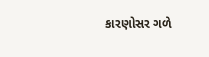કારણોસર ગળે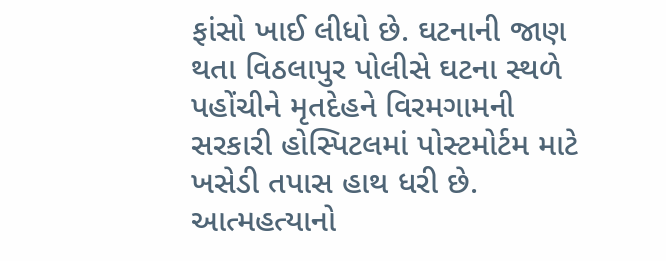ફાંસો ખાઈ લીધો છે. ઘટનાની જાણ થતા વિઠલાપુર પોલીસે ઘટના સ્થળે પહોંચીને મૃતદેહને વિરમગામની સરકારી હોસ્પિટલમાં પોસ્ટમોર્ટમ માટે ખસેડી તપાસ હાથ ધરી છે. આત્મહત્યાનો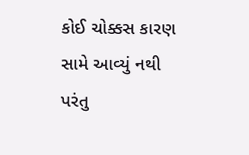કોઈ ચોક્કસ કારણ સામે આવ્યું નથી પરંતુ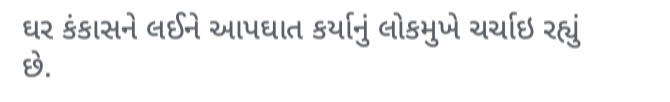ઘર કંકાસને લઈને આપઘાત કર્યાનું લોકમુખે ચર્ચાઇ રહ્યું છે.